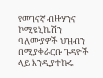የመገናኛ ብዙሃንና ኮሚዩኒኬሽን ባለሙያዎች ህዝብን በሚያቀራርቡ ጉዳዮች ላይ እንዲያተኩሩ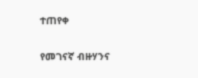ተጠየቀ

የመገናኛ ብዙሃንና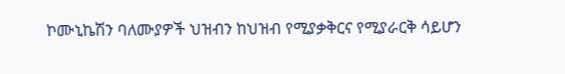ኮሙኒኬሽን ባለሙያዎች ህዝብን ከህዝብ የሚያቃቅርና የሚያራርቅ ሳይሆን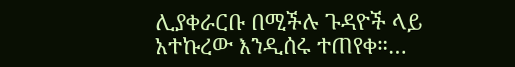ሊያቀራርቡ በሚችሉ ጉዳዮች ላይ አተኩረው እንዲሰሩ ተጠየቀ።…